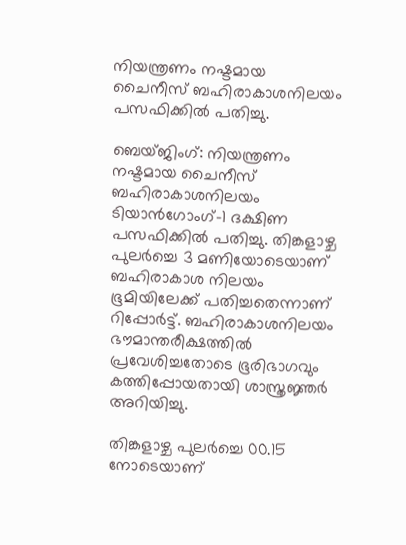നിയന്ത്രണം നഷ്ടമായ ചൈനീസ് ബഹിരാകാശനിലയം പസഫിക്കില്‍ പതിച്ചു.

ബെയ്ജിംഗ്: നിയന്ത്രണം നഷ്ടമായ ചൈനീസ് ബഹിരാകാശനിലയം ടിയാൻഗോംഗ്-1 ദക്ഷിണ പസഫിക്കിൽ പതിച്ചു. തിങ്കളാഴ്ച പുലര്‍ച്ചെ 3 മണിയോടെയാണ് ബഹിരാകാശ നിലയം ഭൂമിയിലേക്ക് പതിച്ചതെന്നാണ് റിപ്പോര്‍ട്ട്. ബഹിരാകാശനിലയം ഭൗമാന്തരീക്ഷത്തിൽ പ്രവേശിച്ചതോടെ ഭൂരിഭാഗവും കത്തിപ്പോയതായി ശാസ്ത്രജ്ഞർ അറിയിച്ചു.

തിങ്കളാഴ്ച പുലര്‍ച്ചെ 00.15 നോടെയാണ്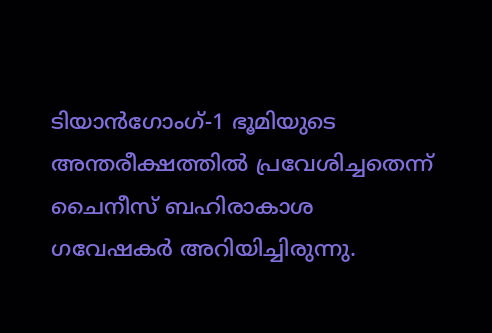ടിയാൻഗോംഗ്-1 ഭൂമിയുടെ അന്തരീക്ഷത്തില്‍ പ്രവേശിച്ചതെന്ന് ചൈനീസ് ബഹിരാകാശ ഗവേഷകര്‍ അറിയിച്ചിരുന്നു.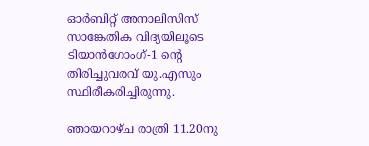ഓര്‍ബിറ്റ് അനാലിസിസ് സാങ്കേതിക വിദ്യയിലൂടെ ടിയാൻഗോംഗ്-1 ന്‍റെ തിരിച്ചുവരവ് യു.എസും സ്ഥിരീകരിച്ചിരുന്നു.

ഞായറാഴ്ച രാത്രി 11.20നു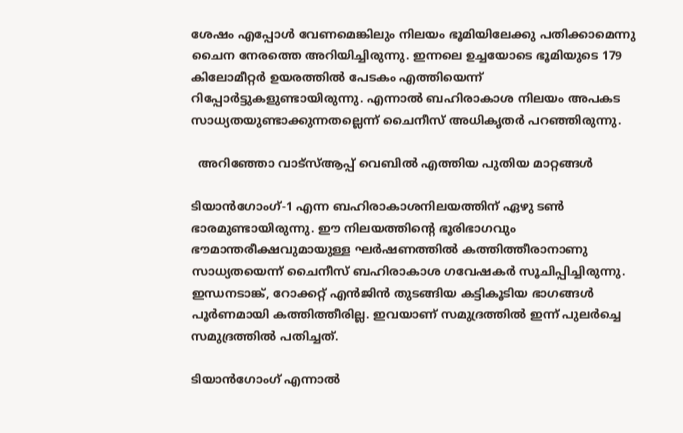ശേഷം എപ്പോള്‍ വേണമെങ്കിലും നിലയം ഭൂമിയിലേക്കു പതിക്കാമെന്നു ചൈന നേരത്തെ അറിയിച്ചിരുന്നു. ഇന്നലെ ഉച്ചയോടെ ഭൂമിയുടെ 179 കിലോമീറ്റര്‍ ഉയരത്തില്‍ പേടകം എത്തിയെന്ന് റിപ്പോര്‍ട്ടുകളുണ്ടായിരുന്നു. എന്നാല്‍ ബഹിരാകാശ നിലയം അപകട സാധ്യതയുണ്ടാക്കുന്നതല്ലെന്ന് ചൈനീസ് അധികൃതര്‍ പറഞ്ഞിരുന്നു.

  അറിഞ്ഞോ വാട്‌സ്ആപ്പ് വെബിൽ എത്തിയ പുതിയ മാറ്റങ്ങള്‍

ടിയാൻഗോംഗ്-1 എന്ന ബഹിരാകാശനിലയത്തിന് ഏഴു ടൺ ഭാരമുണ്ടായിരുന്നു. ഈ നിലയത്തിന്‍റെ ഭൂരിഭാഗവും ഭൗമാന്തരീക്ഷവുമായുള്ള ഘർഷണത്തിൽ കത്തിത്തീരാനാണു സാധ്യതയെന്ന് ചൈനീസ് ബഹിരാകാശ ഗവേഷകര്‍ സൂചിപ്പിച്ചിരുന്നു. ഇന്ധനടാങ്ക്, റോക്കറ്റ് എൻജിൻ തുടങ്ങിയ കട്ടികൂടിയ ഭാഗങ്ങൾ പൂർണമായി കത്തിത്തീരില്ല. ഇവയാണ് സമുദ്രത്തിൽ ഇന്ന് പുലര്‍ച്ചെ സമുദ്രത്തില്‍ പതിച്ചത്.

ടിയാൻഗോംഗ് എന്നാല്‍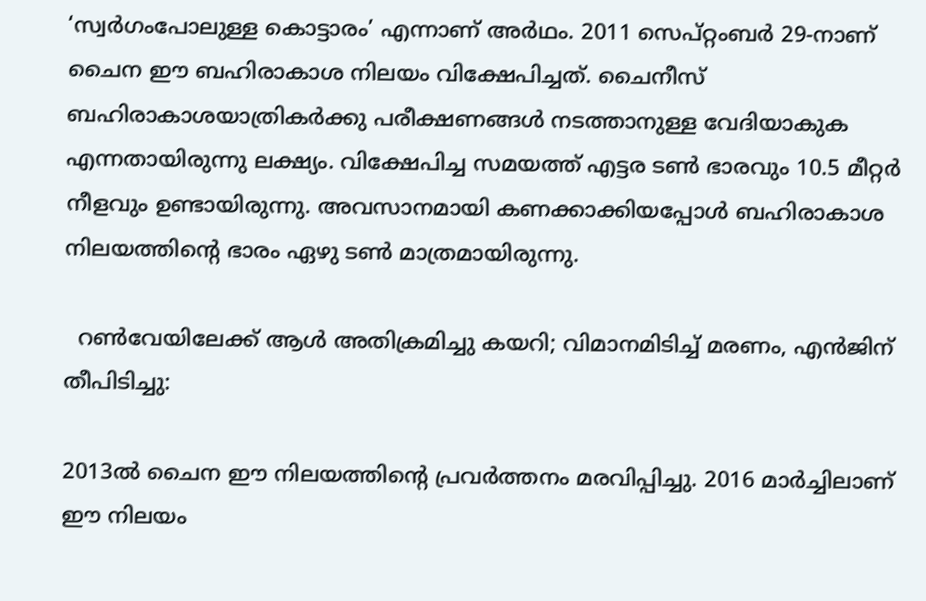‘സ്വര്‍ഗംപോലുള്ള കൊട്ടാരം’ എന്നാണ് അര്‍ഥം. 2011 സെപ്റ്റംബർ 29-നാണ് ചൈന ഈ ബഹിരാകാശ നിലയം വിക്ഷേപിച്ചത്. ചൈനീസ് ബഹിരാകാശയാത്രികര്‍ക്കു പരീക്ഷണങ്ങള്‍ നടത്താനുള്ള വേദിയാകുക എന്നതായിരുന്നു ലക്ഷ്യം. വിക്ഷേപിച്ച സമയത്ത് എട്ടര ടൺ ഭാരവും 10.5 മീറ്റർ നീളവും ഉണ്ടായിരുന്നു. അവസാനമായി കണക്കാക്കിയപ്പോള്‍ ബഹിരാകാശ നിലയത്തിന്‍റെ ഭാരം ഏഴു ടൺ മാത്രമായിരുന്നു.

  റൺവേയിലേക്ക് ആൾ അതിക്രമിച്ചു കയറി; വിമാനമിടിച്ച് മരണം, എൻജിന് തീപിടിച്ചു:

2013ല്‍ ചൈന ഈ നിലയത്തിന്‍റെ പ്രവര്‍ത്തനം മരവിപ്പിച്ചു. 2016 മാർച്ചിലാണ് ഈ നിലയം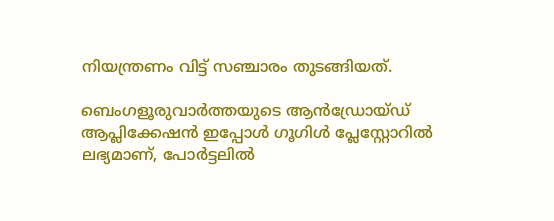നിയന്ത്രണം വിട്ട് സഞ്ചാരം തുടങ്ങിയത്.

ബെംഗളൂരുവാർത്തയുടെ ആൻഡ്രോയ്ഡ് ആപ്ലിക്കേഷൻ ഇപ്പോൾ ഗൂഗിൾ പ്ലേസ്റ്റോറിൽ ലഭ്യമാണ്, പോർട്ടലിൽ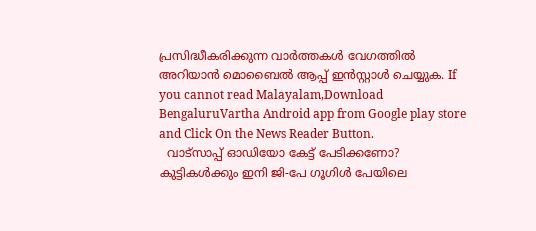പ്രസിദ്ധീകരിക്കുന്ന വാർത്തകൾ വേഗത്തിൽ അറിയാൻ മൊബൈൽ ആപ്പ് ഇൻസ്റ്റാൾ ചെയ്യുക. If you cannot read Malayalam,Download BengaluruVartha Android app from Google play store and Click On the News Reader Button.
  വാട്സാപ്പ് ഓഡിയോ കേട്ട് പേടിക്കണോ? കുട്ടികൾക്കും ഇനി ജി-പേ ഗൂഗിൾ പേയിലെ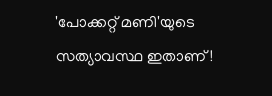'പോക്കറ്റ് മണി'യുടെ സത്യാവസ്ഥ ഇതാണ്!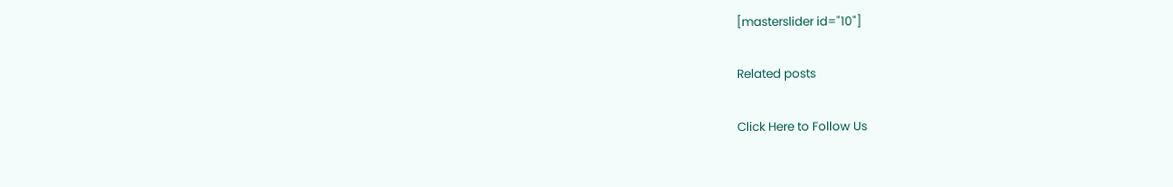[masterslider id="10"]

Related posts

Click Here to Follow Us